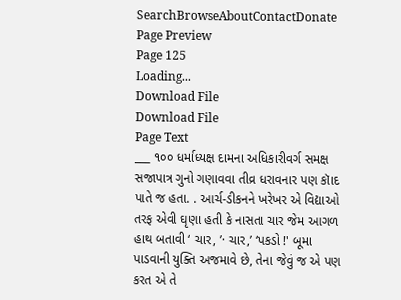SearchBrowseAboutContactDonate
Page Preview
Page 125
Loading...
Download File
Download File
Page Text
___ ૧૦૦ ધર્માધ્યક્ષ દામના અધિકારીવર્ગ સમક્ષ સજાપાત્ર ગુનો ગણાવવા તીવ્ર ધરાવનાર પણ કૉાદ પાતે જ હતા. . આર્ચ-ડીકનને ખરેખર એ વિદ્યાઓ તરફ એવી ઘૃણા હતી કે નાસતા ચાર જેમ આગળ હાથ બતાવી ‘ ચાર, ’· ચાર,’ ‘પકડો !' બૂમા પાડવાની યુક્તિ અજમાવે છે, તેના જેવું જ એ પણ કરત એ તે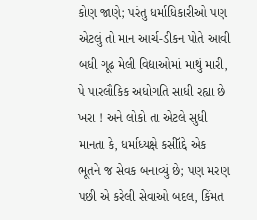કોણ જાણે; પરંતુ ધર્માધિકારીઓ પણ એટલું તો માન આર્ચ-ડીકન પોતે આવી બધી ગૂઢ મેલી વિદ્યાઓમાં માથું મારી, પે પારલૌકિક અધોગતિ સાધી રહ્યા છે ખરા ! અને લોકો તા એટલે સુધી માનતા કે, ધર્માધ્યક્ષે કસીૉદ્દે એક ભૂતને જ સેવક બનાવ્યું છે; પણ મરણ પછી એ કરેલી સેવાઓ બદલ, કિંમત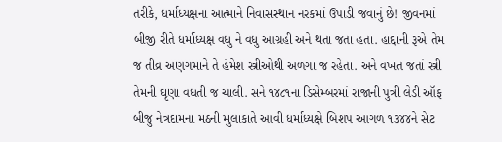તરીકે, ધર્માધ્યક્ષના આત્માને નિવાસસ્થાન નરકમાં ઉપાડી જવાનું છે! જીવનમાં બીજી રીતે ધર્માધ્યક્ષ વધુ ને વધુ આગ્રહી અને થતા જતા હતા. હાદ્દાની રૂએ તેમ જ તીવ્ર અણગમાને તે હંમેશ સ્ત્રીઓથી અળગા જ રહેતા. અને વખત જતાં સ્ત્રી તેમની ઘૃણા વધતી જ ચાલી. સને ૧૪૮૧ના ડિસેમ્બરમાં રાજાની પુત્રી લેડી ઑફ બીજુ નેત્રદામના મઠની મુલાકાતે આવી ધર્માધ્યક્ષે બિશપ આગળ ૧૩૪૪ને સેટ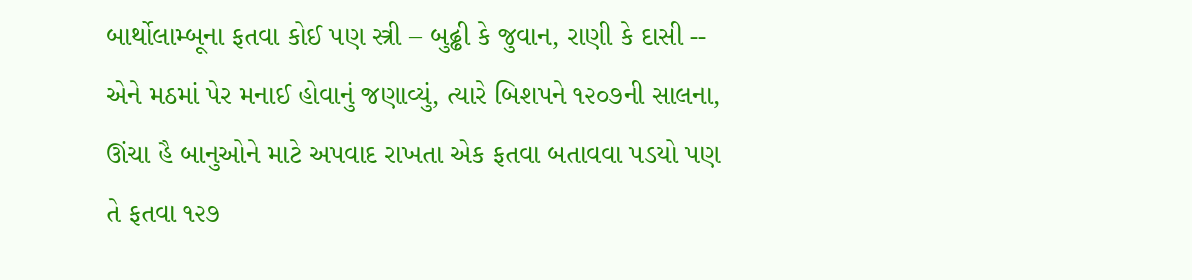બાર્થોલામ્બૂના ફતવા કોઈ પણ સ્ત્રી – બુઢ્ઢી કે જુવાન, રાણી કે દાસી -- એને મઠમાં પેર મનાઈ હોવાનું જણાવ્યું, ત્યારે બિશપને ૧૨૦૭ની સાલના, ઊંચા હૈ બાનુઓને માટે અપવાદ રાખતા એક ફતવા બતાવવા પડયો પણ તે ફતવા ૧૨૭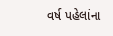વર્ષ પહેલાંના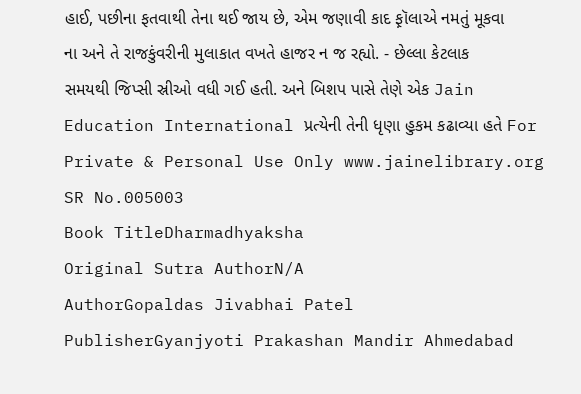હાઈ, પછીના ફતવાથી તેના થઈ જાય છે, એમ જણાવી કાદ ફ઼ૉલાએ નમતું મૂકવા ના અને તે રાજકુંવરીની મુલાકાત વખતે હાજર ન જ રહ્યો. - છેલ્લા કેટલાક સમયથી જિપ્સી સ્રીઓ વધી ગઈ હતી. અને બિશપ પાસે તેણે એક Jain Education International પ્રત્યેની તેની ધૃણા હુકમ કઢાવ્યા હતે For Private & Personal Use Only www.jainelibrary.org
SR No.005003
Book TitleDharmadhyaksha
Original Sutra AuthorN/A
AuthorGopaldas Jivabhai Patel
PublisherGyanjyoti Prakashan Mandir Ahmedabad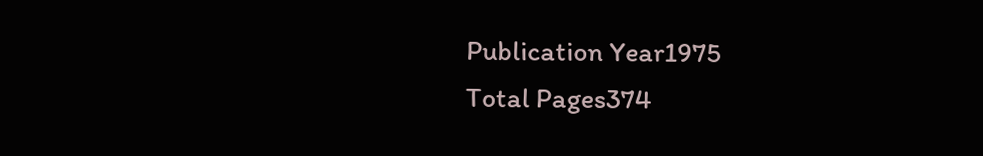Publication Year1975
Total Pages374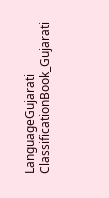LanguageGujarati
ClassificationBook_Gujarati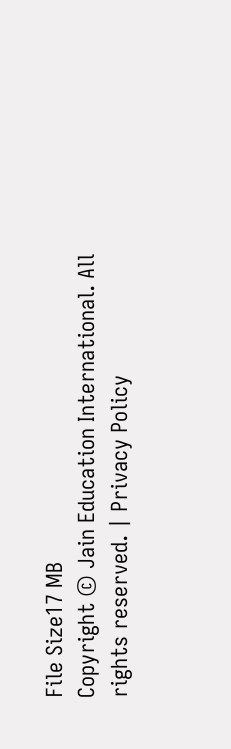File Size17 MB
Copyright © Jain Education International. All rights reserved. | Privacy Policy